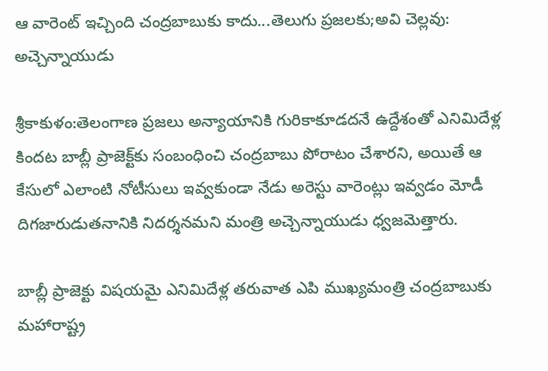ఆ వారెంట్‌ ఇచ్చింది చంద్రబాబుకు కాదు...తెలుగు ప్రజలకు;అవి చెల్లవు: అచ్చెన్నాయుడు

శ్రీకాకుళం:తెలంగాణ ప్రజలు అన్యాయానికి గురికాకూడదనే ఉద్దేశంతో ఎనిమిదేళ్ల కిందట బాబ్లీ ప్రాజెక్ట్‌కు సంబంధించి చంద్రబాబు పోరాటం చేశారని, అయితే ఆ కేసులో ఎలాంటి నోటీసులు ఇవ్వకుండా నేడు అరెస్టు వారెంట్లు ఇవ్వడం మోడీ దిగజారుడుతనానికి నిదర్శనమని మంత్రి అచ్చెన్నాయుడు ధ్వజమెత్తారు.

బాబ్లీ ప్రాజెక్టు విషయమై ఎనిమిదేళ్ల తరువాత ఎపి ముఖ్యమంత్రి చంద్రబాబుకు మహారాష్ట్ర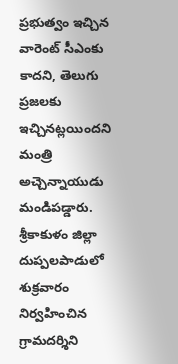ప్రభుత్వం ఇచ్చిన వారెంట్‌ సీఎంకు కాదని, తెలుగు ప్రజలకు ఇచ్చినట్లయిందని మంత్రి అచ్చెన్నాయుడు మండిపడ్డారు. శ్రీకాకుళం జిల్లా దుప్పలపాడులో శుక్రవారం నిర్వహించిన గ్రామదర్శిని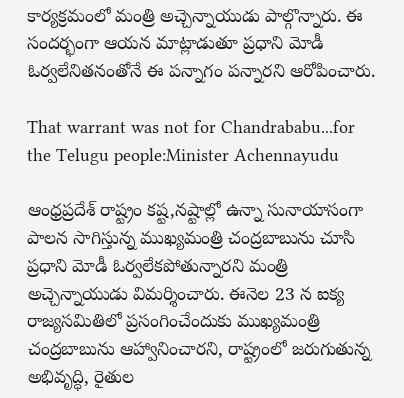కార్యక్రమంలో మంత్రి అచ్చెన్నాయుడు పాల్గొన్నారు. ఈ సందర్భంగా ఆయన మాట్లాడుతూ ప్రధాని మోడీ ఓర్వలేనితనంతోనే ఈ పన్నాగం పన్నారని ఆరోపించారు.

That warrant was not for Chandrababu...for the Telugu people:Minister Achennayudu

ఆంధ్రప్రదేశ్ రాష్ట్రం కష్ట,నష్టాల్లో ఉన్నా సునాయాసంగా పాలన సాగిస్తున్న ముఖ్యమంత్రి చంద్రబాబును చూసి ప్రధాని మోడీ ఓర్వలేకపోతున్నారని మంత్రి అచ్చెన్నాయుడు విమర్శించారు. ఈనెల 23 న ఐక్య రాజ్యసమితిలో ప్రసంగించేందుకు ముఖ్యమంత్రి చంద్రబాబును ఆహ్వానించారని, రాష్ట్రంలో జరుగుతున్న అభివృద్ధి, రైతుల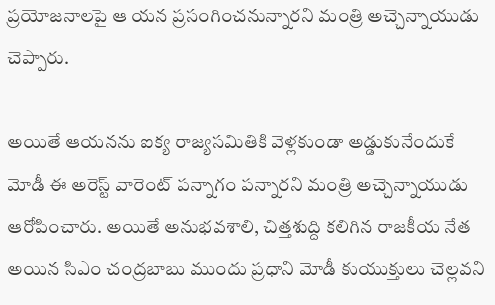ప్రయోజనాలపై ఆ యన ప్రసంగించనున్నారని మంత్రి అచ్చెన్నాయుడు చెప్పారు.

అయితే ఆయనను ఐక్య రాజ్యసమితికి వెళ్లకుండా అడ్డుకునేందుకే మోడీ ఈ అరెస్ట్ వారెంట్ పన్నాగం పన్నారని మంత్రి అచ్చెన్నాయుడు ఆరోపించారు. అయితే అనుభవశాలి, చిత్తశుద్ది కలిగిన రాజకీయ నేత అయిన సిఎం చంద్రబాబు ముందు ప్రధాని మోడీ కుయుక్తులు చెల్లవని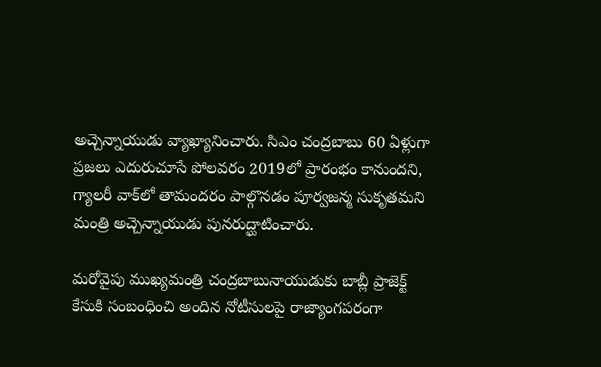అచ్చెన్నాయుడు వ్యాఖ్యానించారు. సిఎం చంద్రబాబు 60 ఏళ్లుగా ప్రజలు ఎదురుచూసే పోలవరం 2019లో ప్రారంభం కానుందని, గ్యాలరీ వాక్‌లో తామందరం పాల్గొనడం పూర్వజన్మ సుకృతమని మంత్రి అచ్చెన్నాయుడు పునరుద్ఘాటించారు.

మరోవైపు ముఖ్యమంత్రి చంద్రబాబునాయుడుకు బాబ్లీ ప్రాజెక్ట్ కేసుకి సంబంధించి అందిన నోటీసులపై రాజ్యాంగపరంగా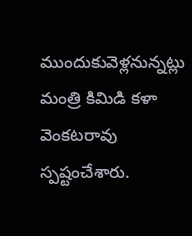ముందుకువెళ్లనున్నట్లు మంత్రి కిమిడి కళా వెంకటరావు స్పష్టంచేశారు.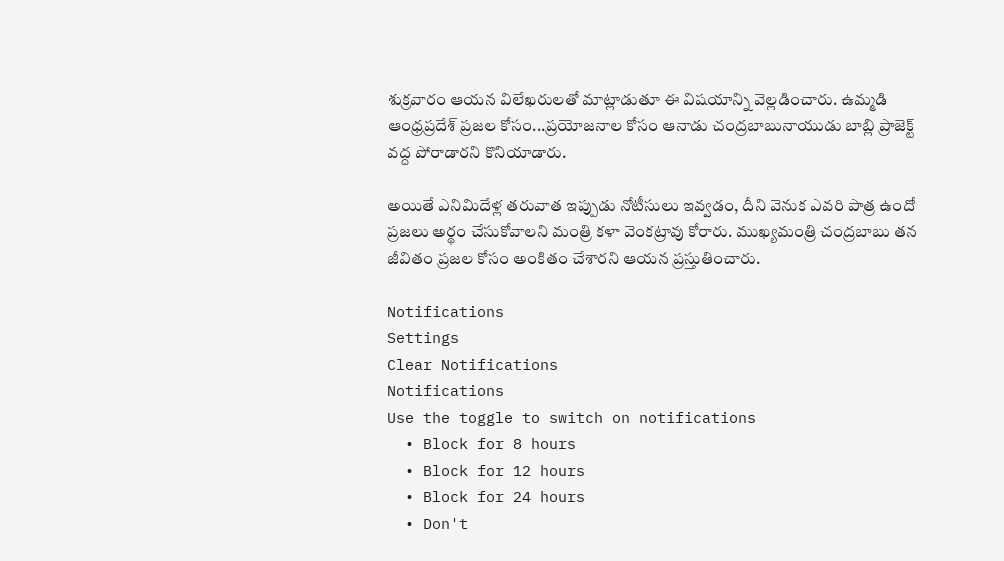శుక్రవారం ఆయన విలేఖరులతో మాట్లాడుతూ ఈ విషయాన్ని వెల్లడించారు. ఉమ్మడి ఆంధ్రప్రదేశ్‌ ప్రజల కోసం...ప్రయోజనాల కోసం ఆనాడు చంద్రబాబునాయుడు బాబ్లి ప్రాజెక్ట్ వద్ద పోరాడారని కొనియాడారు.

అయితే ఎనిమిదేళ్ల తరువాత ఇప్పుడు నోటీసులు ఇవ్వడం, దీని వెనుక ఎవరి పాత్ర ఉందో ప్రజలు అర్థం చేసుకోవాలని మంత్రి కళా వెంకట్రావు కోరారు. ముఖ్యమంత్రి చంద్రబాబు తన జీవితం ప్రజల కోసం అంకితం చేశారని ఆయన ప్రస్తుతించారు.

Notifications
Settings
Clear Notifications
Notifications
Use the toggle to switch on notifications
  • Block for 8 hours
  • Block for 12 hours
  • Block for 24 hours
  • Don't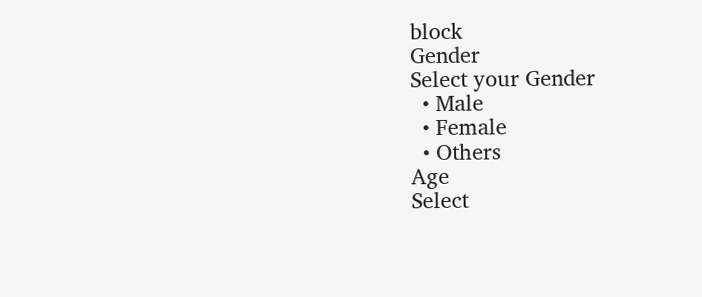block
Gender
Select your Gender
  • Male
  • Female
  • Others
Age
Select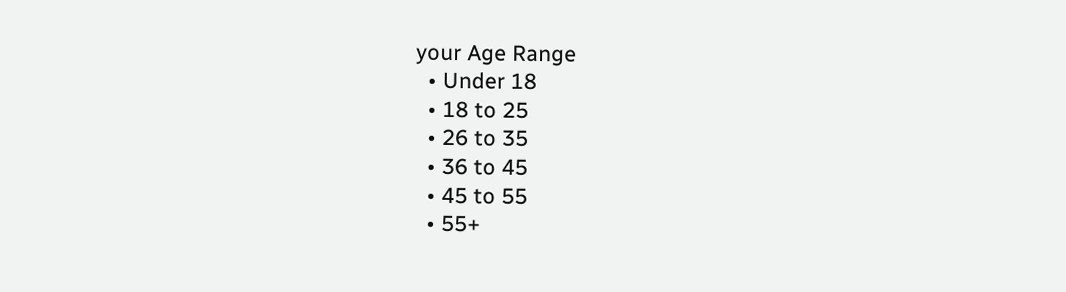your Age Range
  • Under 18
  • 18 to 25
  • 26 to 35
  • 36 to 45
  • 45 to 55
  • 55+